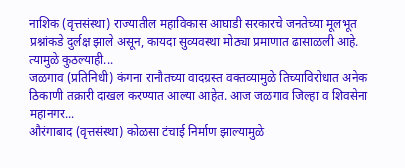नाशिक (वृत्तसंस्था) राज्यातील महाविकास आघाडी सरकारचे जनतेच्या मूलभूत प्रश्नांकडे दुर्लक्ष झाले असून, कायदा सुव्यवस्था मोठ्या प्रमाणात ढासाळली आहे. त्यामुळे कुठल्याही...
जळगाव (प्रतिनिधी) कंगना रानौतच्या वादग्रस्त वक्तव्यामुळे तिच्याविरोधात अनेक ठिकाणी तक्रारी दाखल करण्यात आल्या आहेत. आज जळगाव जिल्हा व शिवसेना महानगर...
औरंगाबाद (वृत्तसंस्था) कोळसा टंचाई निर्माण झाल्यामुळे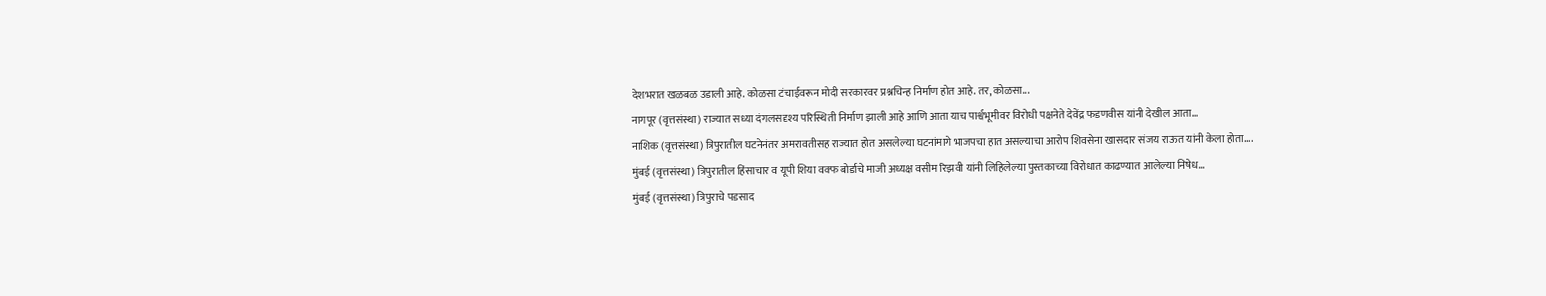देशभरात खळबळ उडाली आहे. कोळसा टंचाईवरून मोदी सरकारवर प्रश्नचिन्ह निर्माण होत आहे. तर, कोळसा...
नागपूर (वृत्तसंस्था) राज्यात सध्या दंगलसदृश्य परिस्थिती निर्माण झाली आहे आणि आता याच पार्श्वभूमीवर विरोधी पक्षनेते देवेंद्र फडणवीस यांनी देखील आता...
नाशिक (वृत्तसंस्था) त्रिपुरातील घटनेनंतर अमरावतीसह राज्यात होत असलेल्या घटनांमागे भाजपचा हात असल्याचा आरोप शिवसेना खासदार संजय राऊत यांनी केला होता....
मुंबई (वृत्तसंस्था) त्रिपुरातील हिंसाचार व यूपी शिया वक्फ बोर्डाचे माजी अध्यक्ष वसीम रिझवी यांनी लिहिलेल्या पुस्तकाच्या विरोधात काढण्यात आलेल्या निषेध...
मुंबई (वृत्तसंस्था) त्रिपुराचे पडसाद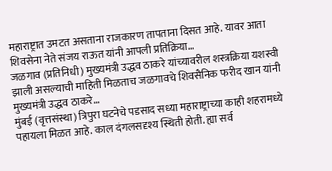महाराष्ट्रात उमटत असताना राजकारण तापताना दिसत आहे. यावर आता शिवसेना नेते संजय राऊत यांनी आपली प्रतिक्रिया...
जळगाव (प्रतिनिधी) मुख्यमंत्री उद्धव ठाकरे यांच्यावरील शस्त्रक्रिया यशस्वी झाली असल्याची माहिती मिळताच जळगावचे शिवसैनिक फरीद खान यांनी मुख्यमंत्री उद्धव ठाकरे...
मुंबई (वृत्तसंस्था) त्रिपुरा घटनेचे पडसाद सध्या महाराष्ट्राच्या काही शहरामध्ये पहायला मिळत आहे. काल दंगलसदृश्य स्थिती होती. ह्या सर्व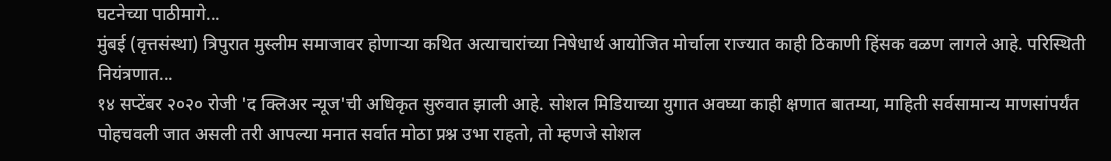घटनेच्या पाठीमागे...
मुंबई (वृत्तसंस्था) त्रिपुरात मुस्लीम समाजावर होणाऱ्या कथित अत्याचारांच्या निषेधार्थ आयोजित मोर्चाला राज्यात काही ठिकाणी हिंसक वळण लागले आहे. परिस्थिती नियंत्रणात...
१४ सप्टेंबर २०२० रोजी 'द क्लिअर न्यूज'ची अधिकृत सुरुवात झाली आहे. सोशल मिडियाच्या युगात अवघ्या काही क्षणात बातम्या, माहिती सर्वसामान्य माणसांपर्यंत पोहचवली जात असली तरी आपल्या मनात सर्वात मोठा प्रश्न उभा राहतो, तो म्हणजे सोशल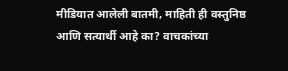मीडियात आलेली बातमी, माहिती ही वस्तुनिष्ठ आणि सत्यार्थी आहे का? वाचकांच्या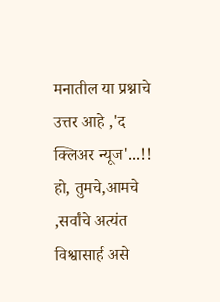मनातील या प्रश्नाचे उत्तर आहे ,'द क्लिअर न्यूज'...!! हो, तुमचे,आमचे ,सर्वांचे अत्यंत विश्वासार्ह असे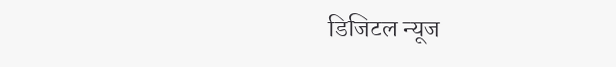डिजिटल न्यूज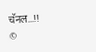चॅनल...!!
©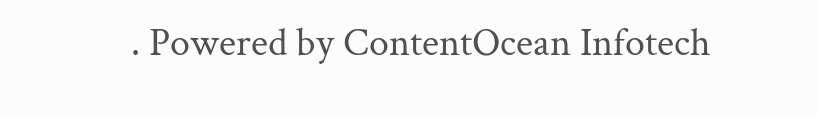. Powered by ContentOcean Infotech